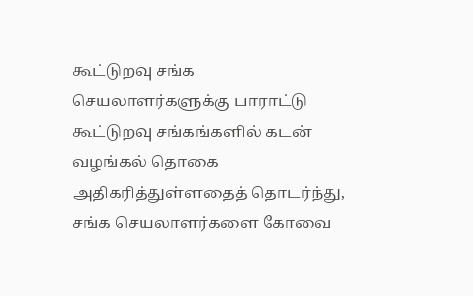கூட்டுறவு சங்க செயலாளர்களுக்கு பாராட்டு
கூட்டுறவு சங்கங்களில் கடன் வழங்கல் தொகை அதிகரித்துள்ளதைத் தொடர்ந்து, சங்க செயலாளர்களை கோவை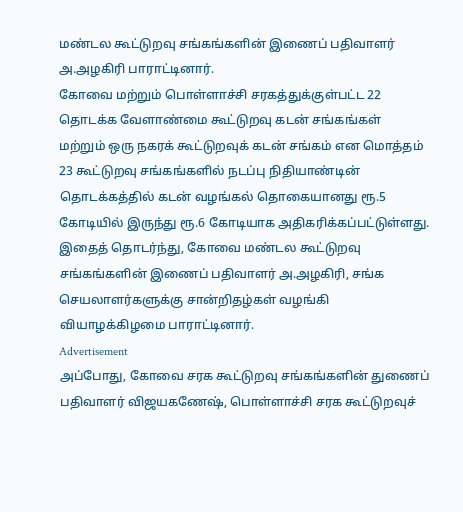மண்டல கூட்டுறவு சங்கங்களின் இணைப் பதிவாளர் அ.அழகிரி பாராட்டினார்.
கோவை மற்றும் பொள்ளாச்சி சரகத்துக்குள்பட்ட 22 தொடக்க வேளாண்மை கூட்டுறவு கடன் சங்கங்கள் மற்றும் ஒரு நகரக் கூட்டுறவுக் கடன் சங்கம் என மொத்தம் 23 கூட்டுறவு சங்கங்களில் நடப்பு நிதியாண்டின் தொடக்கத்தில் கடன் வழங்கல் தொகையானது ரூ.5 கோடியில் இருந்து ரூ.6 கோடியாக அதிகரிக்கப்பட்டுள்ளது.
இதைத் தொடர்ந்து, கோவை மண்டல கூட்டுறவு சங்கங்களின் இணைப் பதிவாளர் அ.அழகிரி, சங்க செயலாளர்களுக்கு சான்றிதழ்கள் வழங்கி வியாழக்கிழமை பாராட்டினார்.
Advertisement
அப்போது, கோவை சரக கூட்டுறவு சங்கங்களின் துணைப் பதிவாளர் விஜயகணேஷ், பொள்ளாச்சி சரக கூட்டுறவுச்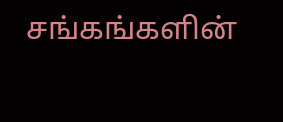சங்கங்களின்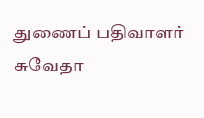துணைப் பதிவாளர் சுவேதா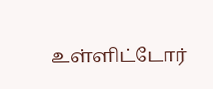உள்ளிட்டோர்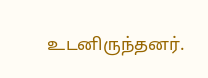உடனிருந்தனர்.